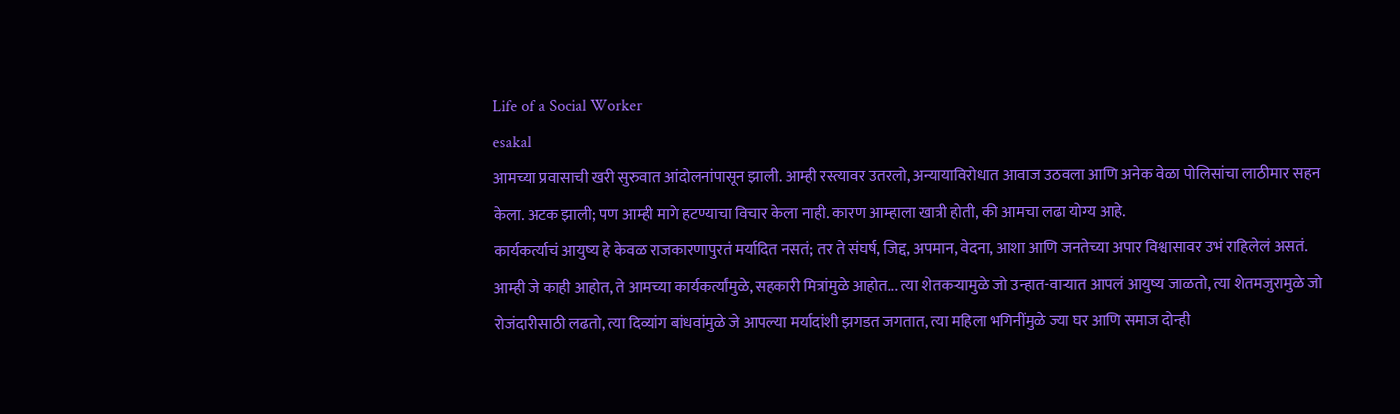Life of a Social Worker
esakal
आमच्या प्रवासाची खरी सुरुवात आंदोलनांपासून झाली. आम्ही रस्त्यावर उतरलो, अन्यायाविरोधात आवाज उठवला आणि अनेक वेळा पोलिसांचा लाठीमार सहन केला. अटक झाली; पण आम्ही मागे हटण्याचा विचार केला नाही. कारण आम्हाला खात्री होती, की आमचा लढा योग्य आहे.
कार्यकर्त्याचं आयुष्य हे केवळ राजकारणापुरतं मर्यादित नसतं; तर ते संघर्ष, जिद्द, अपमान, वेदना, आशा आणि जनतेच्या अपार विश्वासावर उभं राहिलेलं असतं. आम्ही जे काही आहोत, ते आमच्या कार्यकर्त्यांमुळे, सहकारी मित्रांमुळे आहोत... त्या शेतकऱ्यामुळे जो उन्हात-वाऱ्यात आपलं आयुष्य जाळतो, त्या शेतमजुरामुळे जो रोजंदारीसाठी लढतो, त्या दिव्यांग बांधवांमुळे जे आपल्या मर्यादांशी झगडत जगतात, त्या महिला भगिनींमुळे ज्या घर आणि समाज दोन्ही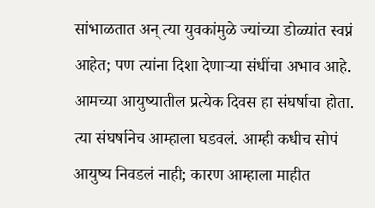सांभाळतात अन् त्या युवकांमुळे ज्यांच्या डोळ्यांत स्वप्नं आहेत; पण त्यांना दिशा देणाऱ्या संधींचा अभाव आहे. आमच्या आयुष्यातील प्रत्येक दिवस हा संघर्षाचा होता. त्या संघर्षानेच आम्हाला घडवलं. आम्ही कधीच सोपं आयुष्य निवडलं नाही; कारण आम्हाला माहीत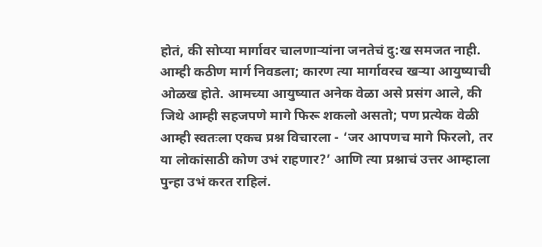होतं, की सोप्या मार्गावर चालणाऱ्यांना जनतेचं दु:ख समजत नाही. आम्ही कठीण मार्ग निवडला; कारण त्या मार्गावरच खऱ्या आयुष्याची ओळख होते. आमच्या आयुष्यात अनेक वेळा असे प्रसंग आले, की जिथे आम्ही सहजपणे मागे फिरू शकलो असतो; पण प्रत्येक वेळी आम्ही स्वतःला एकच प्रश्न विचारला - ‘जर आपणच मागे फिरलो, तर या लोकांसाठी कोण उभं राहणार?’ आणि त्या प्रश्नाचं उत्तर आम्हाला पुन्हा उभं करत राहिलं.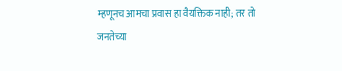म्हणूनच आमचा प्रवास हा वैयक्तिक नाही; तर तो जनतेच्या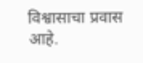विश्वासाचा प्रवास आहे.